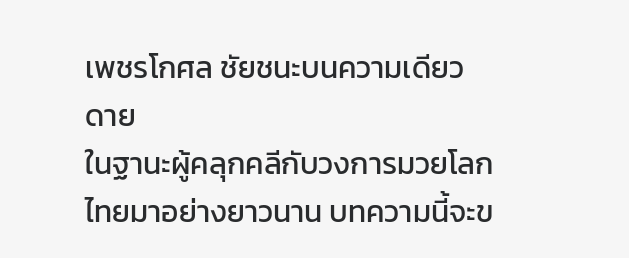เพชรโกศล ชัยชนะบนความเดียวดาย
ในฐานะผู้คลุกคลีกับวงการมวยโลกไทยมาอย่างยาวนาน บทความนี้จะข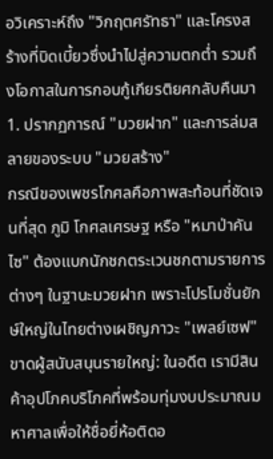อวิเคราะห์ถึง "วิกฤตศรัทธา" และโครงสร้างที่บิดเบี้ยวซึ่งนำไปสู่ความตกต่ำ รวมถึงโอกาสในการกอบกู้เกียรติยศกลับคืนมา
1. ปรากฏการณ์ "มวยฝาก" และการล่มสลายของระบบ "มวยสร้าง"
กรณีของเพชรโกศลคือภาพสะท้อนที่ชัดเจนที่สุด ภูมิ โกศลเศรษฐ หรือ "หมาป่าคันไซ" ต้องแบกนักชกตระเวนชกตามรายการต่างๆ ในฐานะมวยฝาก เพราะโปรโมชั่นยักษ์ใหญ่ในไทยต่างเผชิญภาวะ "เพลย์เซฟ"
ขาดผู้สนับสนุนรายใหญ่: ในอดีต เรามีสินค้าอุปโภคบริโภคที่พร้อมทุ่มงบประมาณมหาศาลเพื่อให้ชื่อยี่ห้อติดอ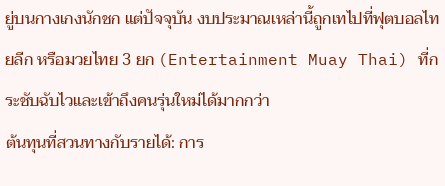ยู่บนกางเกงนักชก แต่ปัจจุบัน งบประมาณเหล่านี้ถูกเทไปที่ฟุตบอลไทยลีก หรือมวยไทย 3 ยก (Entertainment Muay Thai) ที่กระชับฉับไวและเข้าถึงคนรุ่นใหม่ได้มากกว่า
ต้นทุนที่สวนทางกับรายได้: การ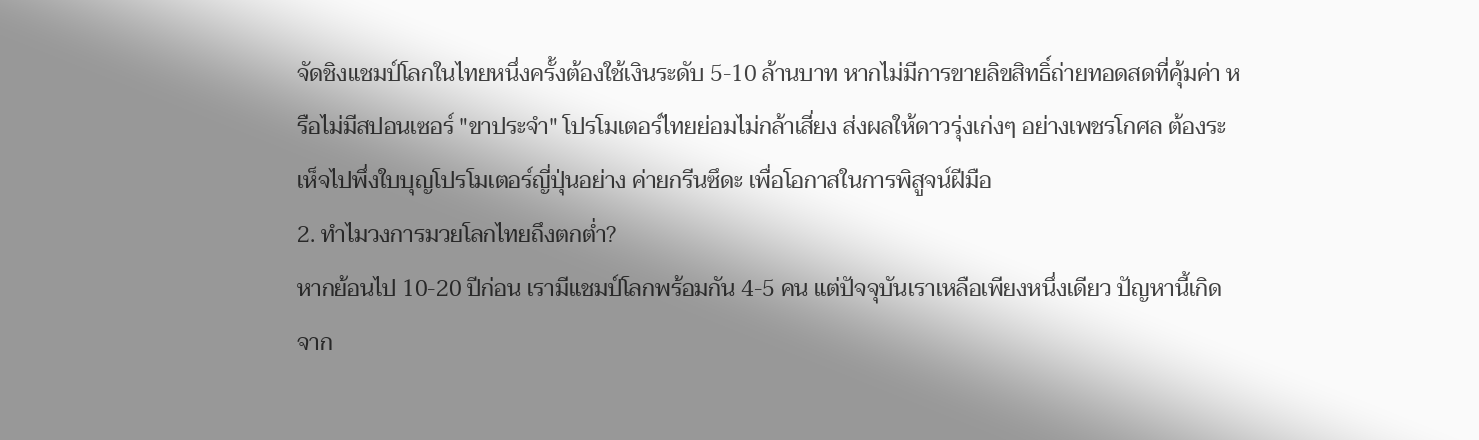จัดชิงแชมป์โลกในไทยหนึ่งครั้งต้องใช้เงินระดับ 5-10 ล้านบาท หากไม่มีการขายลิขสิทธิ์ถ่ายทอดสดที่คุ้มค่า หรือไม่มีสปอนเซอร์ "ขาประจำ" โปรโมเตอร์ไทยย่อมไม่กล้าเสี่ยง ส่งผลให้ดาวรุ่งเก่งๆ อย่างเพชรโกศล ต้องระเห็จไปพึ่งใบบุญโปรโมเตอร์ญี่ปุ่นอย่าง ค่ายกรีนซึดะ เพื่อโอกาสในการพิสูจน์ฝีมือ
2. ทำไมวงการมวยโลกไทยถึงตกต่ำ?
หากย้อนไป 10-20 ปีก่อน เรามีแชมป์โลกพร้อมกัน 4-5 คน แต่ปัจจุบันเราเหลือเพียงหนึ่งเดียว ปัญหานี้เกิดจาก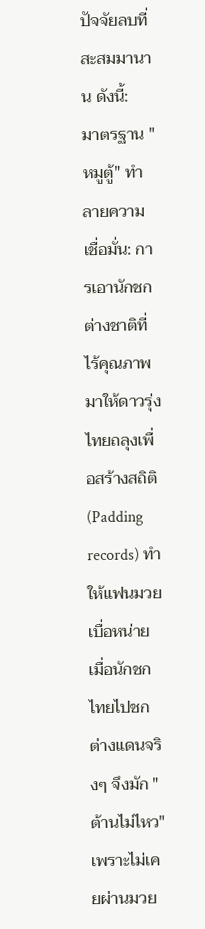ปัจจัยลบที่สะสมมานาน ดังนี้:
มาตรฐาน "หมูตู้" ทำลายความเชื่อมั่น: การเอานักชกต่างชาติที่ไร้คุณภาพมาให้ดาวรุ่งไทยถลุงเพื่อสร้างสถิติ (Padding records) ทำให้แฟนมวยเบื่อหน่าย เมื่อนักชกไทยไปชกต่างแดนจริงๆ จึงมัก "ต้านไม่ไหว" เพราะไม่เคยผ่านมวย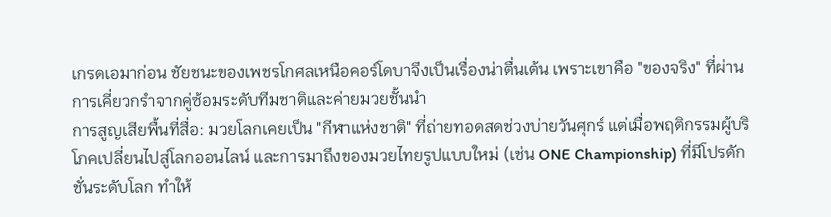เกรดเอมาก่อน ชัยชนะของเพชรโกศลเหนือคอร์โดบาจึงเป็นเรื่องน่าตื่นเต้น เพราะเขาคือ "ของจริง" ที่ผ่านการเคี่ยวกรำจากคู่ซ้อมระดับทีมชาติและค่ายมวยชั้นนำ
การสูญเสียพื้นที่สื่อ: มวยโลกเคยเป็น "กีฬาแห่งชาติ" ที่ถ่ายทอดสดช่วงบ่ายวันศุกร์ แต่เมื่อพฤติกรรมผู้บริโภคเปลี่ยนไปสู่โลกออนไลน์ และการมาถึงของมวยไทยรูปแบบใหม่ (เช่น ONE Championship) ที่มีโปรดักชั่นระดับโลก ทำให้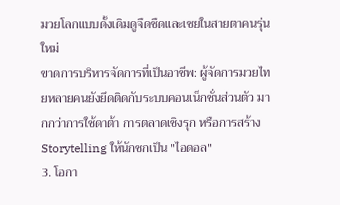มวยโลกแบบดั้งเดิมดูจืดชืดและเชยในสายตาคนรุ่นใหม่
ขาดการบริหารจัดการที่เป็นอาชีพ: ผู้จัดการมวยไทยหลายคนยังยึดติดกับระบบคอนเน็กชั่นส่วนตัว มากกว่าการใช้ดาต้า การตลาดเชิงรุก หรือการสร้าง Storytelling ให้นักชกเป็น "ไอดอล"
3. โอกา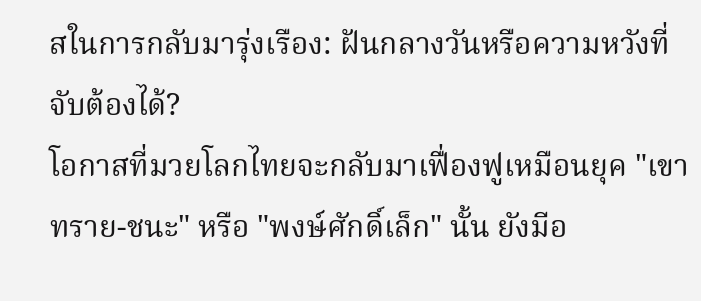สในการกลับมารุ่งเรือง: ฝันกลางวันหรือความหวังที่จับต้องได้?
โอกาสที่มวยโลกไทยจะกลับมาเฟื่องฟูเหมือนยุค "เขาทราย-ชนะ" หรือ "พงษ์ศักดิ์เล็ก" นั้น ยังมีอ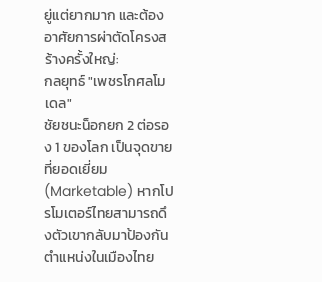ยู่แต่ยากมาก และต้องอาศัยการผ่าตัดโครงสร้างครั้งใหญ่:
กลยุทธ์ "เพชรโกศลโมเดล"
ชัยชนะน็อกยก 2 ต่อรอง 1 ของโลก เป็นจุดขายที่ยอดเยี่ยม (Marketable) หากโปรโมเตอร์ไทยสามารถดึงตัวเขากลับมาป้องกันตำแหน่งในเมืองไทย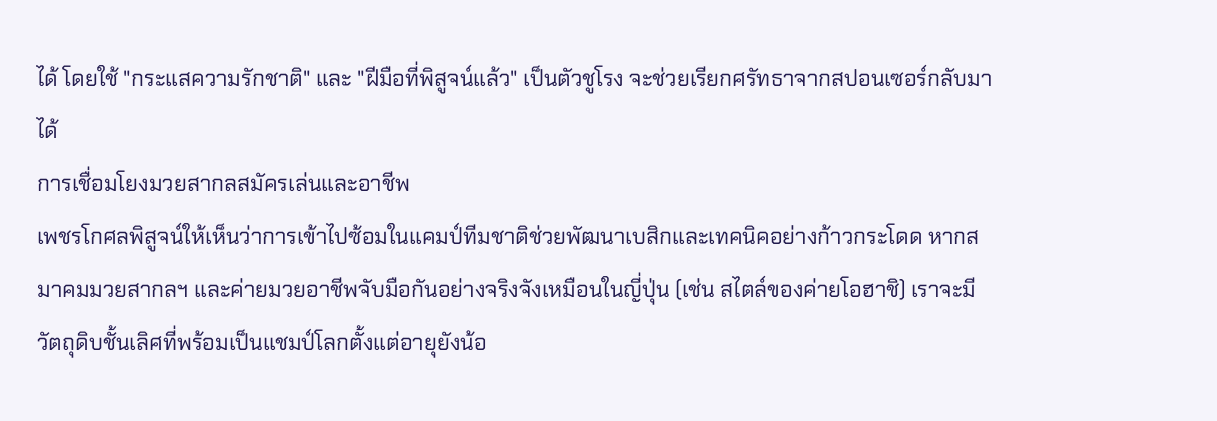ได้ โดยใช้ "กระแสความรักชาติ" และ "ฝีมือที่พิสูจน์แล้ว" เป็นตัวชูโรง จะช่วยเรียกศรัทธาจากสปอนเซอร์กลับมาได้
การเชื่อมโยงมวยสากลสมัครเล่นและอาชีพ
เพชรโกศลพิสูจน์ให้เห็นว่าการเข้าไปซ้อมในแคมป์ทีมชาติช่วยพัฒนาเบสิกและเทคนิคอย่างก้าวกระโดด หากสมาคมมวยสากลฯ และค่ายมวยอาชีพจับมือกันอย่างจริงจังเหมือนในญี่ปุ่น (เช่น สไตล์ของค่ายโอฮาชิ) เราจะมีวัตถุดิบชั้นเลิศที่พร้อมเป็นแชมป์โลกตั้งแต่อายุยังน้อ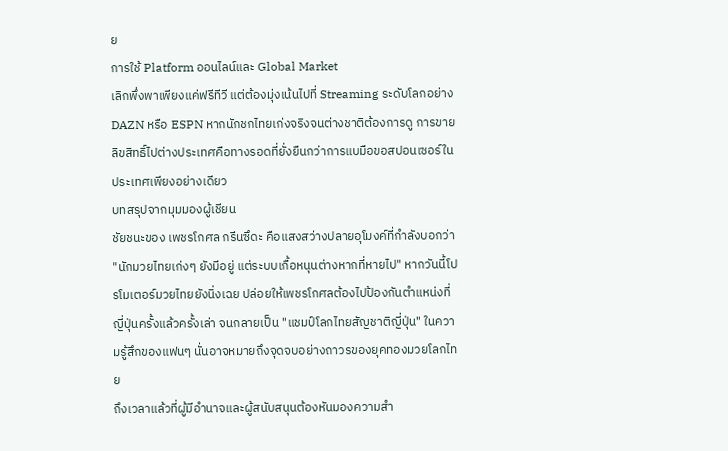ย
การใช้ Platform ออนไลน์และ Global Market
เลิกพึ่งพาเพียงแค่ฟรีทีวี แต่ต้องมุ่งเน้นไปที่ Streaming ระดับโลกอย่าง DAZN หรือ ESPN หากนักชกไทยเก่งจริงจนต่างชาติต้องการดู การขายลิขสิทธิ์ไปต่างประเทศคือทางรอดที่ยั่งยืนกว่าการแบมือขอสปอนเซอร์ในประเทศเพียงอย่างเดียว
บทสรุปจากมุมมองผู้เชียน
ชัยชนะของ เพชรโกศล กรีนซึดะ คือแสงสว่างปลายอุโมงค์ที่กำลังบอกว่า "นักมวยไทยเก่งๆ ยังมีอยู่ แต่ระบบเกื้อหนุนต่างหากที่หายไป" หากวันนี้โปรโมเตอร์มวยไทยยังนิ่งเฉย ปล่อยให้เพชรโกศลต้องไปป้องกันตำแหน่งที่ญี่ปุ่นครั้งแล้วครั้งเล่า จนกลายเป็น "แชมป์โลกไทยสัญชาติญี่ปุ่น" ในความรู้สึกของแฟนๆ นั่นอาจหมายถึงจุดจบอย่างถาวรของยุคทองมวยโลกไทย
ถึงเวลาแล้วที่ผู้มีอำนาจและผู้สนับสนุนต้องหันมองความสำ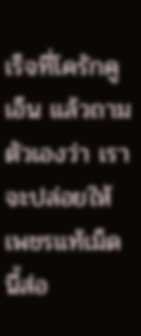เร็จที่โครักคูเอ็น แล้วถามตัวเองว่า เราจะปล่อยให้เพชรแท้เม็ดนี้ส่อ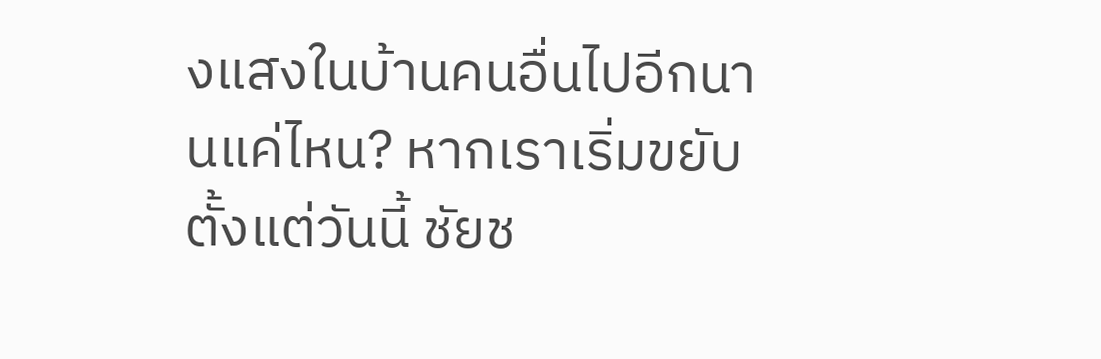งแสงในบ้านคนอื่นไปอีกนานแค่ไหน? หากเราเริ่มขยับตั้งแต่วันนี้ ชัยช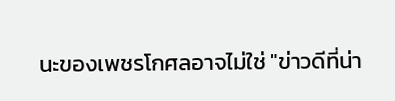นะของเพชรโกศลอาจไม่ใช่ "ข่าวดีที่น่า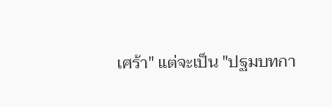เศร้า" แต่จะเป็น "ปฐมบทกา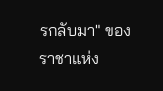รกลับมา" ของราชาแห่ง